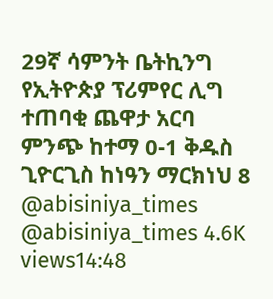29ኛ ሳምንት ቤትኪንግ የኢትዮጵያ ፕሪምየር ሊግ ተጠባቂ ጨዋታ አርባ ምንጭ ከተማ 0-1 ቅዱስ ጊዮርጊስ ከነዓን ማርክነህ 8 @abisiniya_times @abisiniya_times 4.6K views14:48